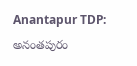Anantapur TDP: అనంతపురం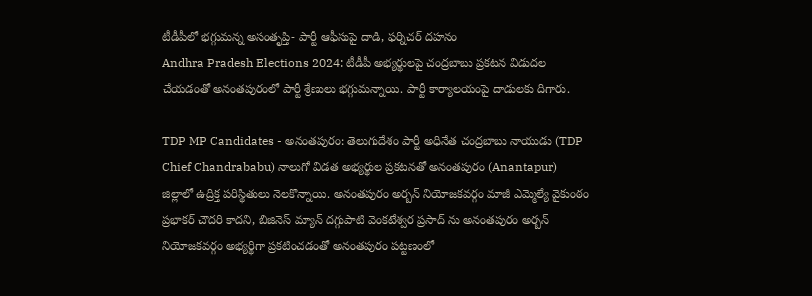టీడీపీలో భగ్గుమన్న అసంతృప్తి- పార్టీ ఆఫీసుపై దాడి, ఫర్నిచర్ దహనం
Andhra Pradesh Elections 2024: టీడీపీ అభ్యర్థులపై చంద్రబాబు ప్రకటన విడుదల చేయడంతో అనంతపురంలో పార్టీ శ్రేణులు భగ్గుమన్నాయి. పార్టీ కార్యాలయంపై దాడులకు దిగారు.

TDP MP Candidates - అనంతపురం: తెలుగుదేశం పార్టీ అధినేత చంద్రబాబు నాయుడు (TDP Chief Chandrababu) నాలుగో విడత అభ్యర్థుల ప్రకటనతో అనంతపురం (Anantapur) జిల్లాలో ఉద్రిక్త పరిస్థితులు నెలకొన్నాయి. అనంతపురం అర్బన్ నియోజకవర్గం మాజీ ఎమ్మెల్యే వైకుంఠం ప్రభాకర్ చౌదరి కాదని, బిజినెస్ మ్యాన్ దగ్గుపాటి వెంకటేశ్వర ప్రసాద్ ను అనంతపురం అర్బన్ నియోజకవర్గం అభ్యర్థిగా ప్రకటించడంతో అనంతపురం పట్టణంలో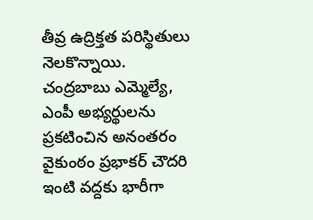తీవ్ర ఉద్రిక్తత పరిస్థితులు నెలకొన్నాయి.
చంద్రబాబు ఎమ్మెల్యే, ఎంపీ అభ్యర్థులను ప్రకటించిన అనంతరం వైకుంఠం ప్రభాకర్ చౌదరి ఇంటి వద్దకు భారీగా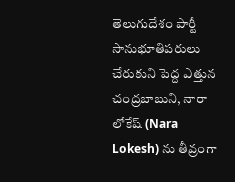తెలుగుదేశం పార్టీ సానుభూతిపరులు చేరుకుని పెద్ద ఎత్తున చంద్రబాబుని, నారా లోకేష్ (Nara Lokesh) ను తీవ్రంగా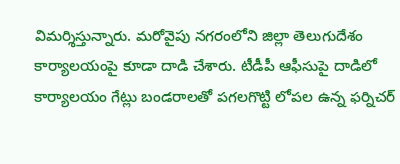విమర్శిస్తున్నారు. మరోవైపు నగరంలోని జిల్లా తెలుగుదేశం కార్యాలయంపై కూడా దాడి చేశారు. టీడీపీ ఆఫీసుపై దాడిలో కార్యాలయం గేట్లు బండరాలతో పగలగొట్టి లోపల ఉన్న ఫర్నిచర్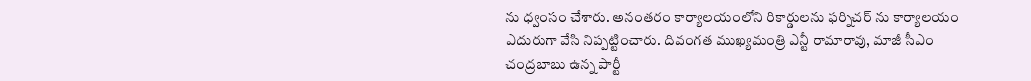ను ధ్వంసం చేశారు. అనంతరం కార్యాలయంలోని రికార్డులను ఫర్నిచర్ ను కార్యాలయం ఎదురుగా వేసి నిప్పట్టించారు. దివంగత ముఖ్యమంత్రి ఎన్టీ రామారావు, మాజీ సీఎం చంద్రబాబు ఉన్న పార్టీ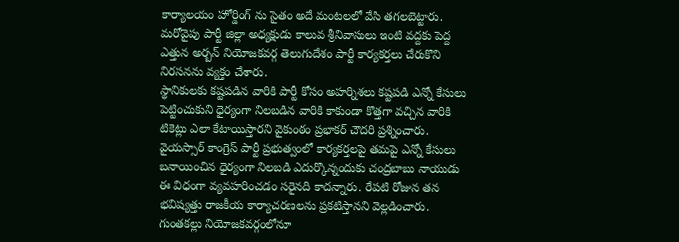కార్యాలయం హోర్డింగ్ ను సైతం అదే మంటలలో వేసి తగలబెట్టారు. మరోవైపు పార్టీ జిల్లా అధ్యక్షుడు కాలువ శ్రీనివాసులు ఇంటి వద్దకు పెద్ద ఎత్తున అర్బన్ నియోజకవర్గ తెలుగుదేశం పార్టీ కార్యకర్తలు చేరుకొని నిరసనను వ్యక్తం చేశారు.
స్థానికులకు కష్టపడిన వారికి పార్టీ కోసం అహర్నిశలు కష్టపడి ఎన్నో కేసులు పెట్టించుకుని ధైర్యంగా నిలబడిన వారికి కాకుండా కొత్తగా వచ్చిన వారికి టికెట్లు ఎలా కేటాయిస్తారని వైకుంఠం ప్రభాకర్ చౌదరి ప్రశ్నించారు. వైయస్సార్ కాంగ్రెస్ పార్టీ ప్రభుత్వంలో కార్యకర్తలపై తమపై ఎన్నో కేసులు బనాయించిన ధైర్యంగా నిలబడి ఎదుర్కొన్నందుకు చంద్రబాబు నాయుడు ఈ విధంగా వ్యవహరించడం సరైనది కాదన్నారు. రేపటి రోజున తన భవిష్యత్తు రాజకీయ కార్యాచరణలను ప్రకటిస్తానని వెల్లడించారు.
గుంతకల్లు నియోజకవర్గంలోనూ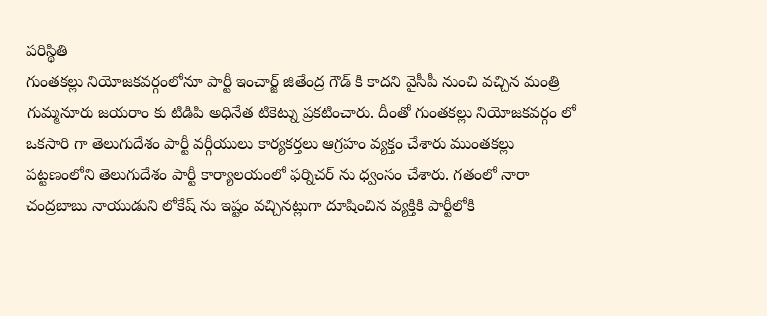పరిస్థితి
గుంతకల్లు నియోజకవర్గంలోనూ పార్టీ ఇంచార్జ్ జితేంద్ర గౌడ్ కి కాదని వైసీపీ నుంచి వచ్చిన మంత్రి గుమ్మనూరు జయరాం కు టిడిపి అధినేత టికెట్ను ప్రకటించారు. దీంతో గుంతకల్లు నియోజకవర్గం లో ఒకసారి గా తెలుగుదేశం పార్టీ వర్గీయులు కార్యకర్తలు ఆగ్రహం వ్యక్తం చేశారు ముంతకల్లు పట్టణంలోని తెలుగుదేశం పార్టీ కార్యాలయంలో ఫర్నిచర్ ను ధ్వంసం చేశారు. గతంలో నారా చంద్రబాబు నాయుడుని లోకేష్ ను ఇష్టం వచ్చినట్లుగా దూషించిన వ్యక్తికి పార్టీలోకి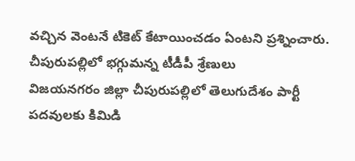వచ్చిన వెంటనే టికెట్ కేటాయించడం ఏంటని ప్రశ్నించారు.
చీపురుపల్లిలో భగ్గుమన్న టీడీపీ శ్రేణులు
విజయనగరం జిల్లా చీపురుపల్లిలో తెలుగుదేశం పార్టీ పదవులకు కిమిడి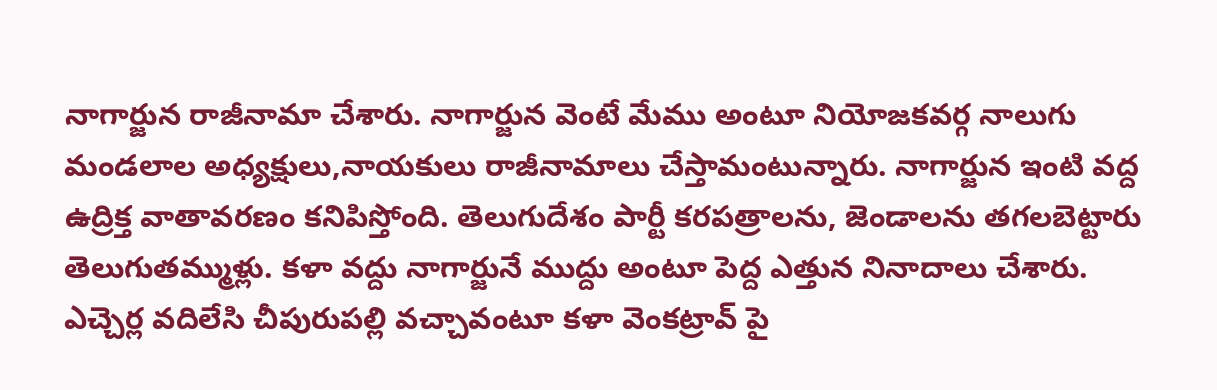నాగార్జున రాజీనామా చేశారు. నాగార్జున వెంటే మేము అంటూ నియోజకవర్గ నాలుగు మండలాల అధ్యక్షులు,నాయకులు రాజీనామాలు చేస్తామంటున్నారు. నాగార్జున ఇంటి వద్ద ఉద్రిక్త వాతావరణం కనిపిస్తోంది. తెలుగుదేశం పార్టీ కరపత్రాలను, జెండాలను తగలబెట్టారు తెలుగుతమ్ముళ్లు. కళా వద్దు నాగార్జునే ముద్దు అంటూ పెద్ద ఎత్తున నినాదాలు చేశారు. ఎచ్చెర్ల వదిలేసి చీపురుపల్లి వచ్చావంటూ కళా వెంకట్రావ్ పై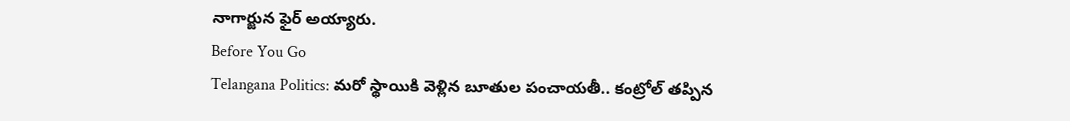నాగార్జున ఫైర్ అయ్యారు.
Before You Go
Telangana Politics: మరో స్థాయికి వెళ్లిన బూతుల పంచాయతీ.. కంట్రోల్ తప్పిన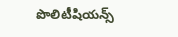పొలిటీషియన్స్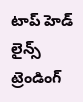టాప్ హెడ్ లైన్స్
ట్రెండింగ్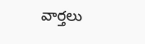వార్తలు